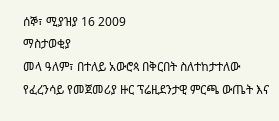ሰኞ፣ ሚያዝያ 16 2009
ማስታወቂያ
መላ ዓለም፣ በተለይ አውሮጳ በቅርበት ስለተከታተለው የፈረንሳይ የመጀመሪያ ዙር ፕሬዚደንታዊ ምርጫ ውጤት እና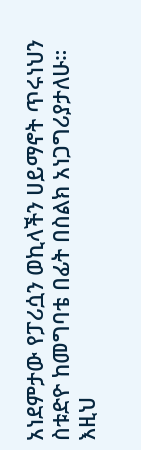አነደምታው የፓሪሷን ወኪላችን ሀይማኖት ጥሩነህን ስቱድዮ ከመግባቴ በፊት በስልክ አነጋግሪያታለሁ። እዚህ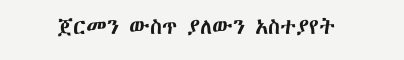ጀርመን ውስጥ ያለውን አስተያየት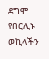ደግሞ የበርሊኑ ወኪላችን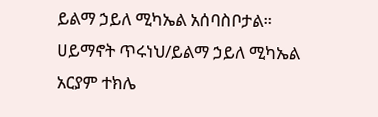ይልማ ኃይለ ሚካኤል አሰባስቦታል።
ሀይማኖት ጥሩነህ/ይልማ ኃይለ ሚካኤል
አርያም ተክሌ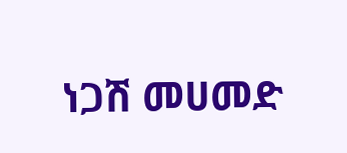ነጋሽ መሀመድ